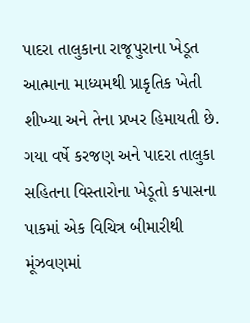પાદરા તાલુકાના રાજૂપુરાના ખેડૂત આત્માના માધ્યમથી પ્રાકૃતિક ખેતી શીખ્યા અને તેના પ્રખર હિમાયતી છે.
ગયા વર્ષે કરજણ અને પાદરા તાલુકા સહિતના વિસ્તારોના ખેડૂતો કપાસના પાકમાં એક વિચિત્ર બીમારીથી મૂંઝવણમાં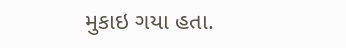મુકાઇ ગયા હતા.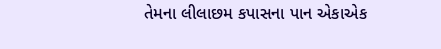તેમના લીલાછમ કપાસના પાન એકાએક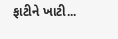ફાટીને ખાટી...